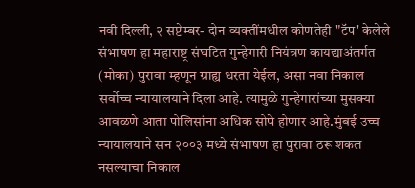नवी दिल्ली, २ सप्टेम्बर- दोन व्यक्तींमधील कोणतेही "टॅप' केलेले संभाषण हा महाराष्ट्र संघटित गुन्हेगारी नियंत्रण कायद्याअंतर्गत (मोका) पुरावा म्हणून ग्राह्य धरता येईल, असा नवा निकाल सर्वोच्च न्यायालयाने दिला आहे. त्यामुळे गुन्हेगारांच्या मुसक्या आवळणे आता पोलिसांना अधिक सोपे होणार आहे.मुंबई उच्च न्यायालयाने सन २००३ मध्ये संभाषण हा पुरावा ठरू शकत नसल्याचा निकाल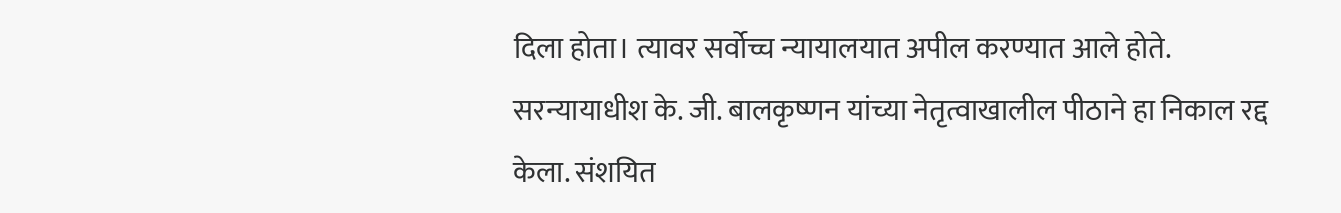दिला होता। त्यावर सर्वोच्च न्यायालयात अपील करण्यात आले होते. सरन्यायाधीश के. जी. बालकृष्णन यांच्या नेतृत्वाखालील पीठाने हा निकाल रद्द केला. संशयित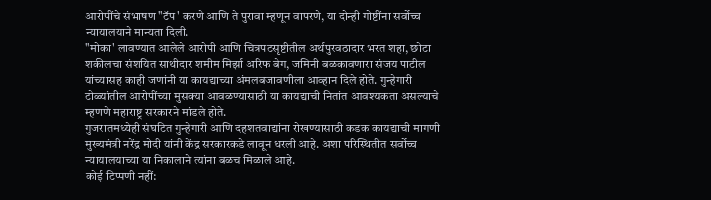आरोपींचे संभाषण "टॅप' करणे आणि ते पुरावा म्हणून वापरणे, या दोन्ही गोष्टींना सर्वोच्च न्यायालयाने मान्यता दिली.
"मोका' लावण्यात आलेले आरोपी आणि चित्रपटसृष्टीतील अर्थपुरवठादार भरत शहा, छोटा शकीलचा संशयित साथीदार शमीम मिर्झा अरिफ बेग, जमिनी बळकावणारा संजय पाटील यांच्यासह काही जणांनी या कायद्याच्या अंमलबजावणीला आव्हान दिले होते. गुन्हेगारी टोळ्यांतील आरोपींच्या मुसक्या आवळण्यासाठी या कायद्याची नितांत आवश्यकता असल्याचे म्हणणे महाराष्ट्र सरकारने मांडले होते.
गुजरातमध्येही संघटित गुन्हेगारी आणि दहशतवाद्यांना रोखण्यासाठी कडक कायद्याची मागणी मुख्यमंत्री नरेंद्र मोदी यांनी केंद्र सरकारकडे लावून धरली आहे. अशा परिस्थितीत सर्वोच्च न्यायालयाच्या या निकालाने त्यांना बळच मिळाले आहे.
कोई टिप्पणी नहीं: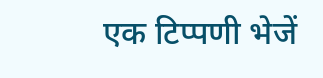एक टिप्पणी भेजें